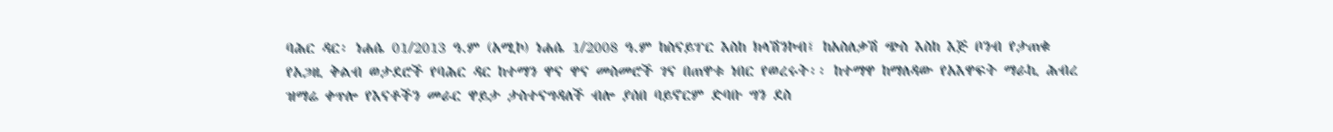ባሕር ዳር፡ ነሐሴ 01/2013 ዓ.ም (አሚኮ) ነሐሴ 1/2008 ዓ.ም ከስናይፐር እስከ ክላሽንኮብ፤ ከአስለቃሽ ጭስ እስከ እጅ ቦንብ የታጠቁ የአጋዚ ቅልብ ወታደሮች የባሕር ዳር ከተማን ዋና ዋና መስመሮች ገና በጠዋቱ ነበር የወረሩት፡፡ ከተማዋ ከማለዳው የአእዋፍት ማራኪ ሕብረ ዝማሬ ቀጥሎ የእናቶችን መራር ዋይታ ታስተናግዳለች ብሎ ያሰበ ባይኖርም ድባቡ ግን ደስ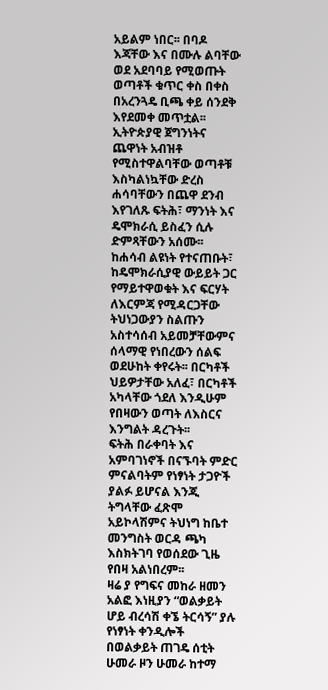አይልም ነበር፡፡ በባዶ እጃቸው እና በሙሉ ልባቸው ወደ አደባባይ የሚወጡት ወጣቶች ቁጥር ቀስ በቀስ በአረንጓዴ ቢጫ ቀይ ሰንደቅ እየደመቀ መጥቷል፡፡
ኢትዮጵያዊ ጀግንነትና ጨዋነት አብዝቶ የሚስተዋልባቸው ወጣቶቹ እስካልነኳቸው ድረስ ሐሳባቸውን በጨዋ ደንብ እየገለጹ ፍትሕ፣ ማንነት እና ዴሞክራሲ ይስፈን ሲሉ ድምጻቸውን አሰሙ፡፡ ከሐሳብ ልዩነት የተናጠቡት፣ ከዴሞክራሲያዊ ውይይት ጋር የማይተዋወቁት እና ፍርሃት ለእርምጃ የሚዳርጋቸው ትህነጋውያን ስልጡን አስተሳሰብ አይመቻቸውምና ሰላማዊ የነበረውን ሰልፍ ወደሁከት ቀየሩት፡፡ በርካቶች ህይዎታቸው አለፈ፣ በርካቶች አካላቸው ጎደለ እንዲሁም የበዛውን ወጣት ለእስርና እንግልት ዳረጉት፡፡
ፍትሕ በራቀባት እና አምባገነኖች በናኙባት ምድር ምናልባትም የነፃነት ታጋዮች ያልፉ ይሆናል እንጂ ትግላቸው ፈጽሞ አይኮላሽምና ትህነግ ከቤተ መንግስት ወርዳ ጫካ እስክትገባ የወሰደው ጊዜ የበዛ አልነበረም፡፡
ዛሬ ያ የግፍና መከራ ዘመን አልፎ እነዚያን “ወልቃይት ሆይ ብረሳሽ ቀኜ ትርሳኝ” ያሉ የነፃነት ቀንዲሎች በወልቃይት ጠገዴ ሰቲት ሁመራ ዞን ሁመራ ከተማ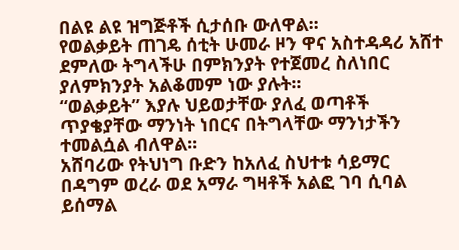በልዩ ልዩ ዝግጅቶች ሲታሰቡ ውለዋል፡፡
የወልቃይት ጠገዴ ሰቲት ሁመራ ዞን ዋና አስተዳዳሪ አሸተ ደምለው ትግላችሁ በምክንያት የተጀመረ ስለነበር ያለምክንያት አልቆመም ነው ያሉት፡፡
“ወልቃይት” እያሉ ህይወታቸው ያለፈ ወጣቶች ጥያቄያቸው ማንነት ነበርና በትግላቸው ማንነታችን ተመልሷል ብለዋል፡፡
አሸባሪው የትህነግ ቡድን ከአለፈ ስህተቱ ሳይማር በዳግም ወረራ ወደ አማራ ግዛቶች አልፎ ገባ ሲባል ይሰማል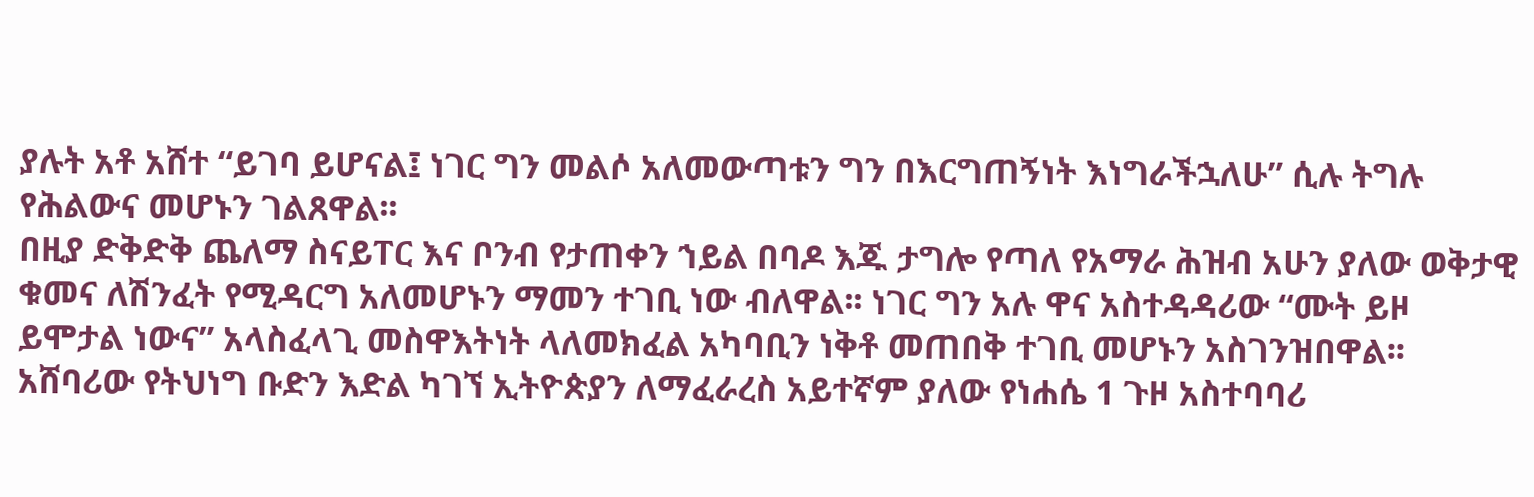ያሉት አቶ አሸተ “ይገባ ይሆናል፤ ነገር ግን መልሶ አለመውጣቱን ግን በእርግጠኝነት እነግራችኋለሁ” ሲሉ ትግሉ የሕልውና መሆኑን ገልጸዋል፡፡
በዚያ ድቅድቅ ጨለማ ስናይፐር እና ቦንብ የታጠቀን ኀይል በባዶ እጁ ታግሎ የጣለ የአማራ ሕዝብ አሁን ያለው ወቅታዊ ቁመና ለሽንፈት የሚዳርግ አለመሆኑን ማመን ተገቢ ነው ብለዋል፡፡ ነገር ግን አሉ ዋና አስተዳዳሪው “ሙት ይዞ ይሞታል ነውና” አላስፈላጊ መስዋእትነት ላለመክፈል አካባቢን ነቅቶ መጠበቅ ተገቢ መሆኑን አስገንዝበዋል፡፡
አሸባሪው የትህነግ ቡድን እድል ካገኘ ኢትዮጵያን ለማፈራረስ አይተኛም ያለው የነሐሴ 1 ጉዞ አስተባባሪ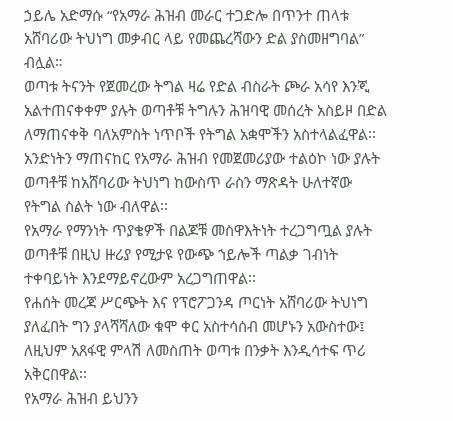ኃይሌ አድማሱ “የአማራ ሕዝብ መራር ተጋድሎ በጥንተ ጠላቱ አሸባሪው ትህነግ መቃብር ላይ የመጨረሻውን ድል ያስመዘግባል” ብሏል።
ወጣቱ ትናንት የጀመረው ትግል ዛሬ የድል ብስራት ጮራ አሳየ እንጂ አልተጠናቀቀም ያሉት ወጣቶቹ ትግሉን ሕዝባዊ መሰረት አስይዞ በድል ለማጠናቀቅ ባለአምስት ነጥቦች የትግል አቋሞችን አስተላልፈዋል፡፡
አንድነትን ማጠናከር የአማራ ሕዝብ የመጀመሪያው ተልዕኮ ነው ያሉት ወጣቶቹ ከአሸባሪው ትህነግ ከውስጥ ራስን ማጽዳት ሁለተኛው የትግል ስልት ነው ብለዋል፡፡
የአማራ የማንነት ጥያቄዎች በልጆቹ መስዋእትነት ተረጋግጧል ያሉት ወጣቶቹ በዚህ ዙሪያ የሚታዩ የውጭ ኀይሎች ጣልቃ ገብነት ተቀባይነት እንደማይኖረውም አረጋግጠዋል፡፡
የሐሰት መረጃ ሥርጭት እና የፕሮፖጋንዳ ጦርነት አሸባሪው ትህነግ ያለፈበት ግን ያላሻሻለው ቁሞ ቀር አስተሳሰብ መሆኑን አውስተው፤ ለዚህም አጸፋዊ ምላሽ ለመስጠት ወጣቱ በንቃት እንዲሳተፍ ጥሪ አቅርበዋል፡፡
የአማራ ሕዝብ ይህንን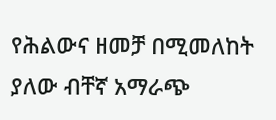የሕልውና ዘመቻ በሚመለከት ያለው ብቸኛ አማራጭ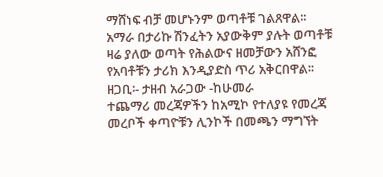ማሸነፍ ብቻ መሆኑንም ወጣቶቹ ገልጸዋል፡፡
አማራ በታሪኩ ሽንፈትን አያውቅም ያሉት ወጣቶቹ ዛሬ ያለው ወጣት የሕልውና ዘመቻውን አሸንፎ የአባቶቹን ታሪክ እንዲያድስ ጥሪ አቅርበዋል፡፡
ዘጋቢ፡- ታዘብ አራጋው -ከሁመራ
ተጨማሪ መረጃዎችን ከአሚኮ የተለያዩ የመረጃ መረቦች ቀጣዮቹን ሊንኮች በመጫን ማግኘት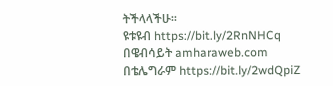ትችላላችሁ፡፡
ዩቱዩብ https://bit.ly/2RnNHCq
በዌብሳይት amharaweb.com
በቴሌግራም https://bit.ly/2wdQpiZ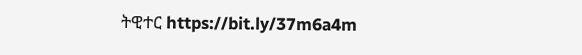ትዊተር https://bit.ly/37m6a4m